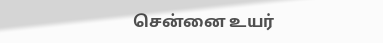சென்னை உயர்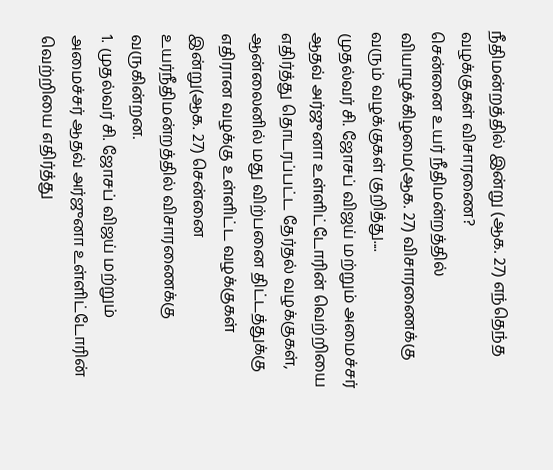நீதிமன்றத்தில் இன்று (ஆக. 27) எந்தெந்த வழக்குகள் விசாரணை?
சென்னை உயர் நீதிமன்றத்தில் வியாழக்கிழமை(ஆக. 27) விசாரணைக்கு வரும் வழக்குகள் குறித்து....
முதல்வர் சி. ஜோசப் விஜய் மற்றும் அமைச்சர் ஆதவ் அர்ஜுனா உள்ளிட்டோரின் வெற்றியை எதிர்த்து தொடரப்பட்ட தேர்தல் வழக்குகள், ஆன்லைனில் மது விற்பனை திட்டத்துக்கு எதிரான வழக்கு உள்ளிட்ட வழக்குகள் இன்று(ஆக. 27) சென்னை உயர்நீதிமன்றத்தில் விசாரணைக்கு வருகின்றன.
1. முதல்வர் சி. ஜோசப் விஜய் மற்றும் அமைச்சர் ஆதவ் அர்ஜுனா உள்ளிட்டோரின் வெற்றியை எதிர்த்து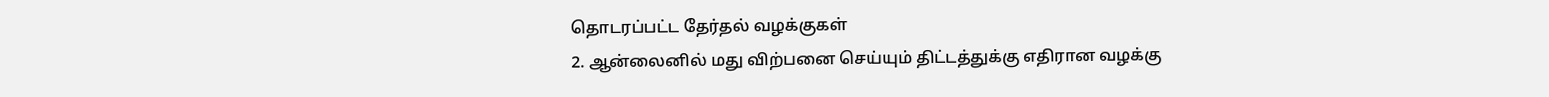தொடரப்பட்ட தேர்தல் வழக்குகள்
2. ஆன்லைனில் மது விற்பனை செய்யும் திட்டத்துக்கு எதிரான வழக்கு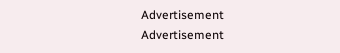Advertisement
Advertisement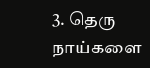3. தெரு நாய்களை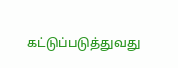கட்டுப்படுத்துவது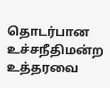தொடர்பான உச்சநீதிமன்ற உத்தரவை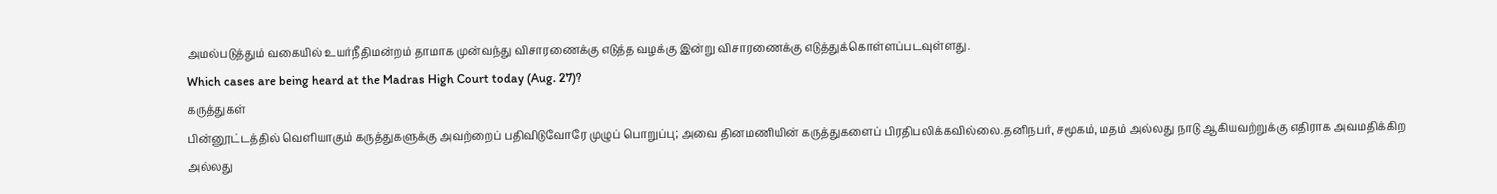அமல்படுத்தும் வகையில் உயர்நீதிமன்றம் தாமாக முன்வந்து விசாரணைக்கு எடுத்த வழக்கு இன்று விசாரணைக்கு எடுத்துக்கொள்ளப்படவுள்ளது.
Which cases are being heard at the Madras High Court today (Aug. 27)?
கருத்துகள்
பின்னூட்டத்தில் வெளியாகும் கருத்துகளுக்கு அவற்றைப் பதிவிடுவோரே முழுப் பொறுப்பு; அவை தினமணியின் கருத்துகளைப் பிரதிபலிக்கவில்லை.தனிநபர், சமூகம், மதம் அல்லது நாடு ஆகியவற்றுக்கு எதிராக அவமதிக்கிற அல்லது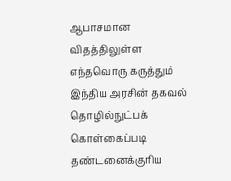ஆபாசமான விதத்திலுள்ள எந்தவொரு கருத்தும் இந்திய அரசின் தகவல் தொழில்நுட்பக் கொள்கைப்படி தண்டனைக்குரிய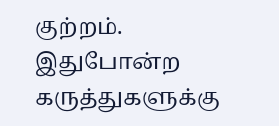குற்றம். இதுபோன்ற கருத்துகளுக்கு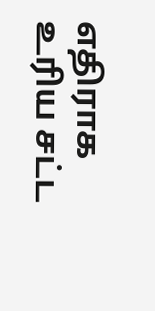எதிராக உரிய சட்ட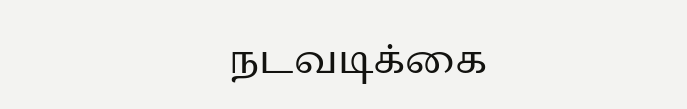நடவடிக்கை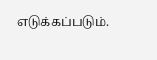எடுக்கப்படும்.